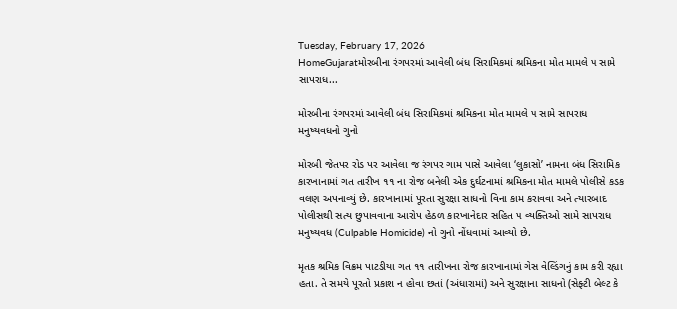Tuesday, February 17, 2026
HomeGujaratમોરબીના રંગપરમાં આવેલી બંધ સિરામિકમાં શ્રમિકના મોત મામલે ૫ સામે સાપરાધ...

મોરબીના રંગપરમાં આવેલી બંધ સિરામિકમાં શ્રમિકના મોત મામલે ૫ સામે સાપરાધ મનુષ્યવધનો ગુનો

મોરબી જેતપર રોડ પર આવેલા જ રંગપર ગામ પાસે આવેલા ‘લુકાસો’ નામના બંધ સિરામિક કારખાનામાં ગત તારીખ ૧૧ ના રોજ બનેલી એક દુર્ઘટનામાં શ્રમિકના મોત મામલે પોલીસે કડક વલણ અપનાવ્યું છે. કારખાનામાં પૂરતા સુરક્ષા સાધનો વિના કામ કરાવવા અને ત્યારબાદ પોલીસથી સત્ય છુપાવવાના આરોપ હેઠળ કારખાનેદાર સહિત ૫ વ્યક્તિઓ સામે સાપરાધ મનુષ્યવધ (Culpable Homicide) નો ગુનો નોંધવામાં આવ્યો છે.

મૃતક શ્રમિક વિક્રમ પાટડીયા ગત ૧૧ તારીખના રોજ કારખાનામાં ગેસ વેલ્ડિંગનું કામ કરી રહ્યા હતા. તે સમયે પૂરતો પ્રકાશ ન હોવા છતાં (અંધારામાં) અને સુરક્ષાના સાધનો (સેફ્ટી બેલ્ટ કે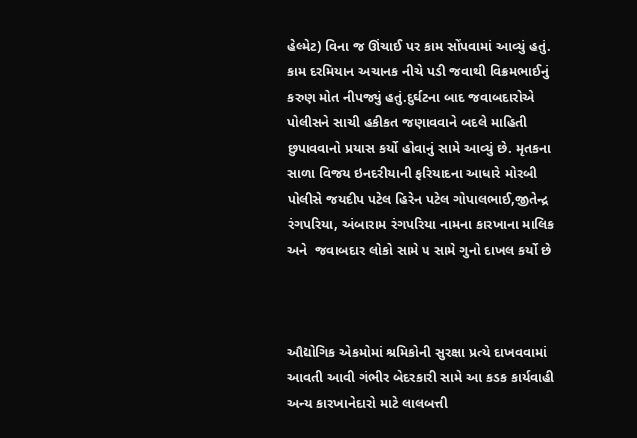હેલ્મેટ) વિના જ ઊંચાઈ પર કામ સોંપવામાં આવ્યું હતું. કામ દરમિયાન અચાનક નીચે પડી જવાથી વિક્રમભાઈનું કરુણ મોત નીપજ્યું હતું.દુર્ઘટના બાદ જવાબદારોએ પોલીસને સાચી હકીકત જણાવવાને બદલે માહિતી છુપાવવાનો પ્રયાસ કર્યો હોવાનું સામે આવ્યું છે. મૃતકના સાળા વિજય ઇનદરીયાની ફરિયાદના આધારે મોરબી પોલીસે જયદીપ પટેલ હિરેન પટેલ ગોપાલભાઈ,જીતેન્દ્ર રંગપરિયા, અંબારામ રંગપરિયા નામના કારખાના માલિક અને  જવાબદાર લોકો સામે ૫ સામે ગુનો દાખલ કર્યો છે



ઔદ્યોગિક એકમોમાં શ્રમિકોની સુરક્ષા પ્રત્યે દાખવવામાં આવતી આવી ગંભીર બેદરકારી સામે આ કડક કાર્યવાહી અન્ય કારખાનેદારો માટે લાલબત્તી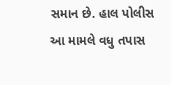સમાન છે. હાલ પોલીસ આ મામલે વધુ તપાસ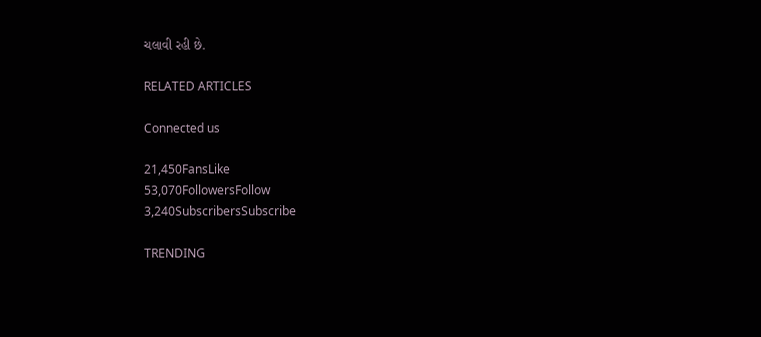ચલાવી રહી છે.

RELATED ARTICLES

Connected us

21,450FansLike
53,070FollowersFollow
3,240SubscribersSubscribe

TRENDING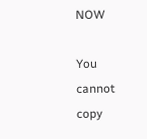NOW

You cannot copy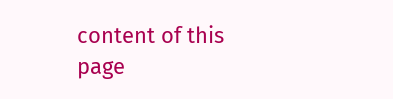content of this page